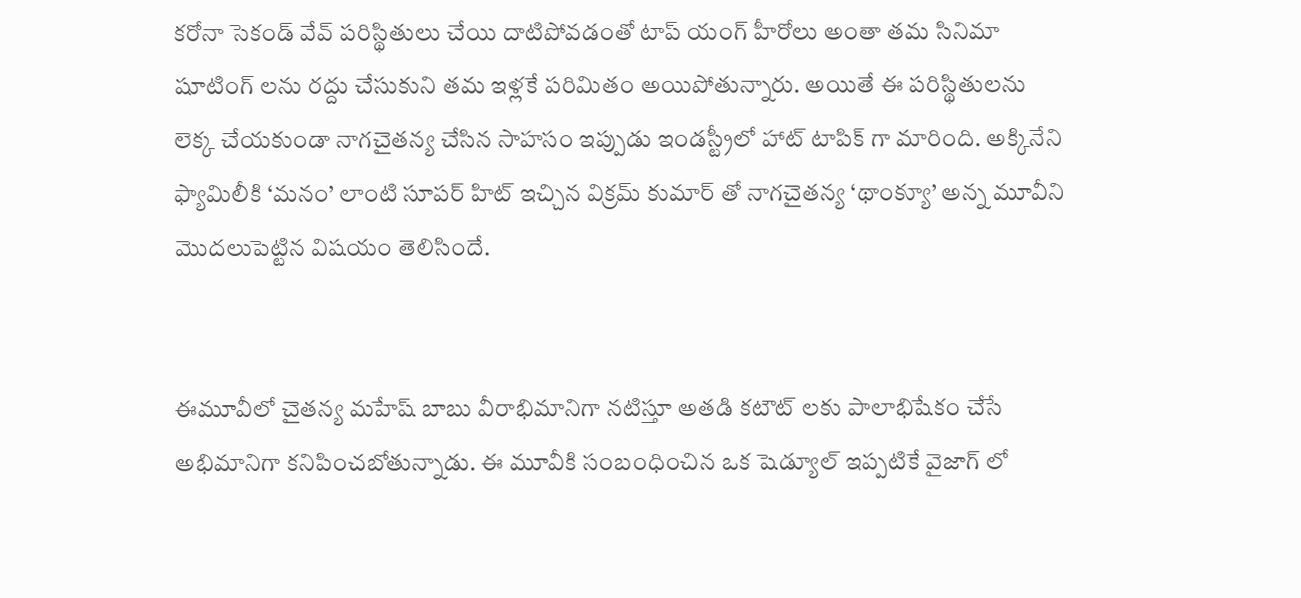కరోనా సెకండ్ వేవ్ పరిస్థితులు చేయి దాటిపోవడంతో టాప్ యంగ్ హీరోలు అంతా తమ సినిమా షూటింగ్ లను రద్దు చేసుకుని తమ ఇళ్లకే పరిమితం అయిపోతున్నారు. అయితే ఈ పరిస్థితులను లెక్క చేయకుండా నాగచైతన్య చేసిన సాహసం ఇప్పుడు ఇండస్ట్రీలో హాట్ టాపిక్ గా మారింది. అక్కినేని ఫ్యామిలీకి ‘మనం’ లాంటి సూపర్ హిట్ ఇచ్చిన విక్రమ్ కుమార్ తో నాగచైతన్య ‘థాంక్యూ’ అన్న మూవీని మొదలుపెట్టిన విషయం తెలిసిందే.


ఈమూవీలో చైతన్య మహేష్ బాబు వీరాభిమానిగా నటిస్తూ అతడి కటౌట్ లకు పాలాభిషేకం చేసే అభిమానిగా కనిపించబోతున్నాడు. ఈ మూవీకి సంబంధించిన ఒక షెడ్యూల్ ఇప్పటికే వైజాగ్ లో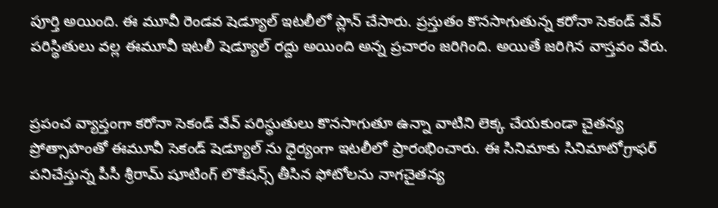పూర్తి అయింది. ఈ మూవీ రెండవ షెడ్యూల్ ఇటలీలో ప్లాన్ చేసారు. ప్రస్తుతం కొనసాగుతున్న కరోనా సెకండ్ వేవ్ పరిస్థితులు వల్ల ఈమూవీ ఇటలీ షెడ్యూల్ రద్దు అయింది అన్న ప్రచారం జరిగింది. అయితే జరిగిన వాస్తవం వేరు.


ప్రపంచ వ్యాప్తంగా కరోనా సెకండ్ వేవ్ పరిస్థుతులు కొనసాగుతూ ఉన్నా వాటిని లెక్క చేయకుండా చైతన్య ప్రోత్సాహంతో ఈమూవీ సెకండ్ షెడ్యూల్ ను ధైర్యంగా ఇటలీలో ప్రారంభించారు. ఈ సినిమాకు సినిమాటోగ్రాఫర్ పనిచేస్తున్న పీసీ శ్రీరామ్ షూటింగ్ లొకేషన్స్ తీసిన ఫోటోలను నాగచైతన్య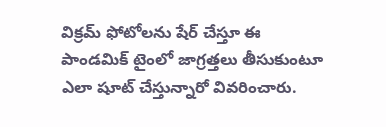విక్రమ్ ఫోటోలను షేర్ చేస్తూ ఈ పాండమిక్ టైంలో జాగ్రత్తలు తీసుకుంటూ ఎలా షూట్ చేస్తున్నారో వివరించారు.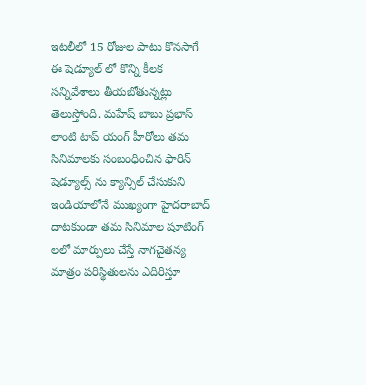ఇటలీలో 15 రోజుల పాటు కొనసాగే ఈ షెడ్యూల్ లో కొన్ని కీలక సన్నివేశాలు తీయబోతున్నట్లు తెలుస్తోంది. మహేష్ బాబు ప్రభాస్ లాంటి టాప్ యంగ్ హీరోలు తమ సినిమాలకు సంబంధించిన ఫారిన్ షెడ్యూల్స్ ను క్యాన్సిల్ చేసుకుని ఇండియాలోనే ముఖ్యంగా హైదరాబాద్ దాటకుండా తమ సినిమాల షూటింగ్ లలో మార్పులు చేస్తే నాగచైతన్య మాత్రం పరిస్థితులను ఎదిరిస్తూ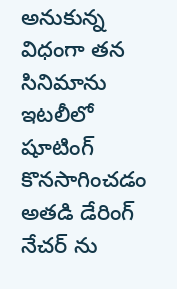అనుకున్న విధంగా తన సినిమాను  ఇటలీలో షూటింగ్ కొనసాగించడం అతడి డేరింగ్ నేచర్ ను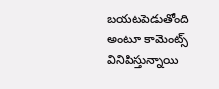బయటపెడుతోంది అంటూ కామెంట్స్ వినిపిస్తున్నాయి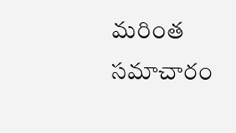మరింత సమాచారం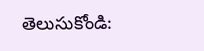తెలుసుకోండి: